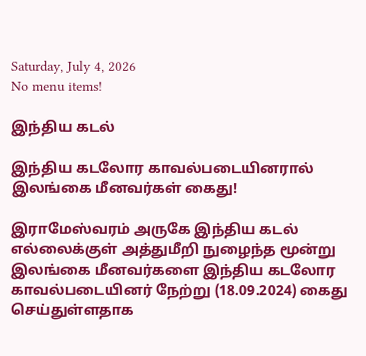Saturday, July 4, 2026
No menu items!

இந்திய கடல்

இந்திய கடலோர காவல்படையினரால் இலங்கை மீனவர்கள் கைது!

இராமேஸ்வரம் அருகே இந்திய கடல் எல்லைக்குள் அத்துமீறி நுழைந்த மூன்று இலங்கை மீனவர்களை இந்திய கடலோர காவல்படையினர் நேற்று (18.09.2024) கைது செய்துள்ளதாக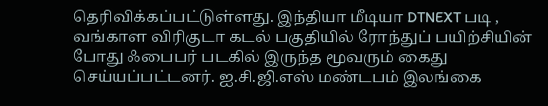தெரிவிக்கப்பட்டுள்ளது. இந்தியா மீடியா DTNEXT படி , வங்காள விரிகுடா கடல் பகுதியில் ரோந்துப் பயிற்சியின் போது ஃபைபர் படகில் இருந்த மூவரும் கைது செய்யப்பட்டனர். ஐ.சி.ஜி.எஸ் மண்டபம் இலங்கை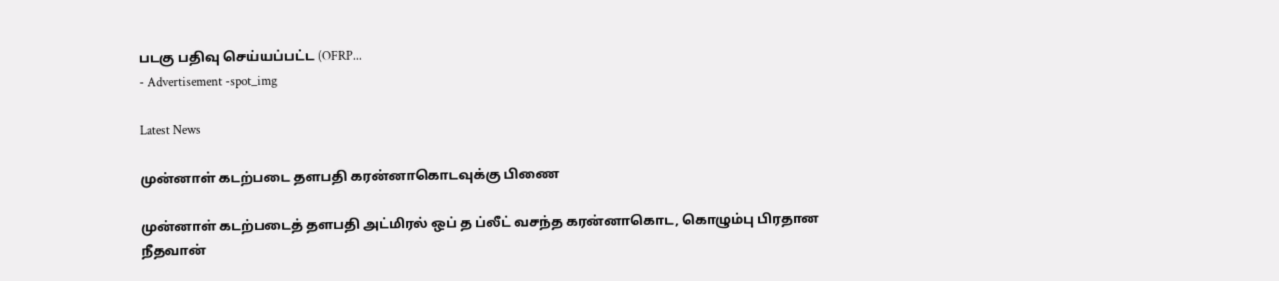படகு பதிவு செய்யப்பட்ட (OFRP...
- Advertisement -spot_img

Latest News

முன்னாள் கடற்படை தளபதி கரன்னாகொடவுக்கு பிணை

முன்னாள் கடற்படைத் தளபதி அட்மிரல் ஒப் த ப்லீட் வசந்த கரன்னாகொட, கொழும்பு பிரதான நீதவான்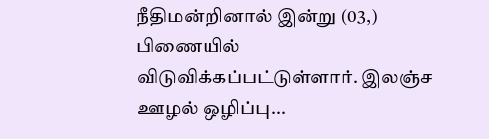நீதிமன்றினால் இன்று (03,) பிணையில் விடுவிக்கப்பட்டுள்ளார். இலஞ்ச ஊழல் ஒழிப்பு...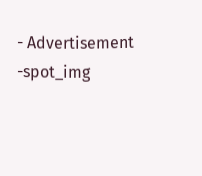- Advertisement -spot_img